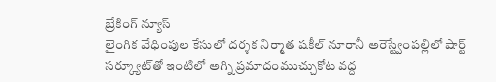బ్రేకింగ్ న్యూస్
లైంగిక వేధింపుల కేసులో దర్శక నిర్మాత షకీల్ నూరానీ అరెస్ట్వేంపల్లిలో షార్ట్ సర్క్యూట్‌తో ఇంటిలో అగ్ని ప్రమాదంముచ్చుకోట వద్ద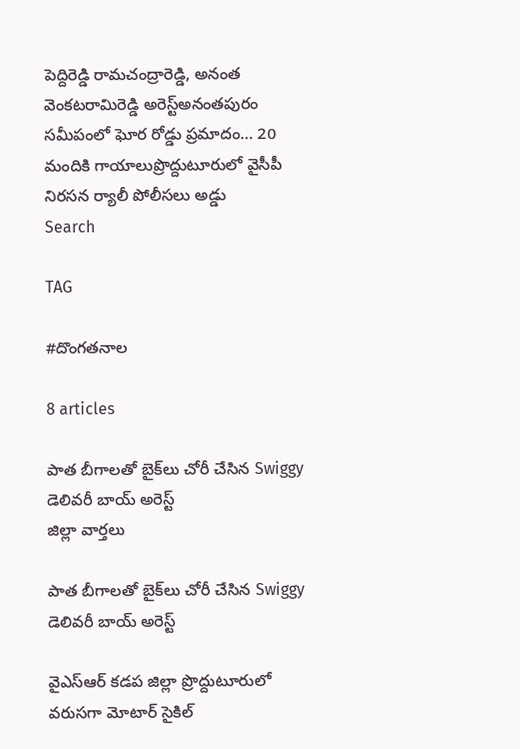పెద్దిరెడ్డి రామచంద్రారెడ్డి, అనంత వెంకటరామిరెడ్డి అరెస్ట్‌అనంతపురం సమీపంలో ఘోర రోడ్డు ప్రమాదం… 20 మందికి గాయాలుప్రొద్దుటూరులో వైసీపీ నిరసన ర్యాలీ పోలీసలు అడ్డు
Search

TAG

#దొంగతనాల

8 articles

పాత బీగాలతో బైక్‌లు చోరీ చేసిన Swiggy డెలివరీ బాయ్ అరెస్ట్
జిల్లా వార్తలు

పాత బీగాలతో బైక్‌లు చోరీ చేసిన Swiggy డెలివరీ బాయ్ అరెస్ట్

వైఎస్ఆర్ కడప జిల్లా ప్రొద్దుటూరులో వరుసగా మోటార్ సైకిల్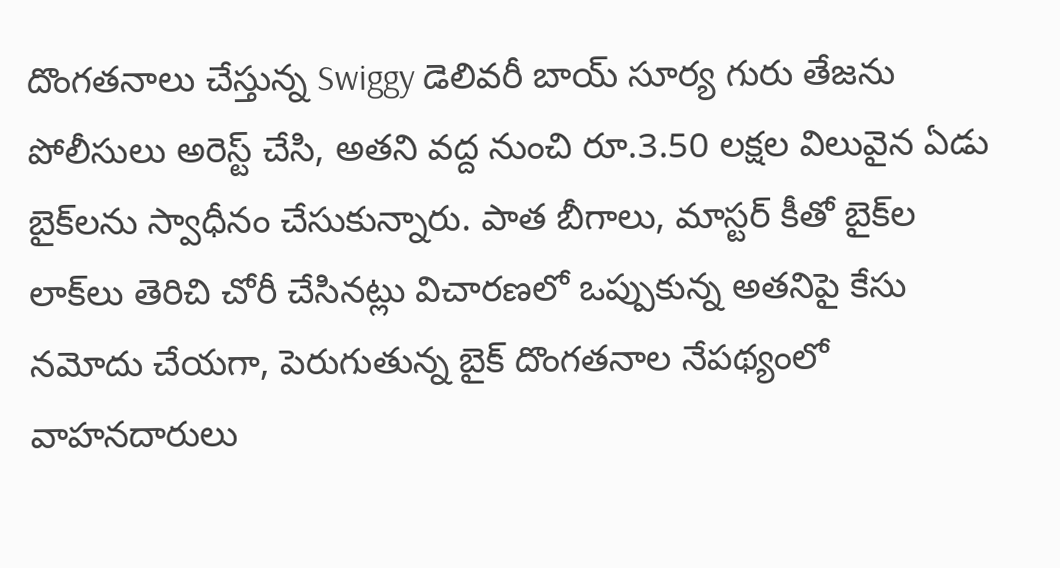దొంగతనాలు చేస్తున్న Swiggy డెలివరీ బాయ్ సూర్య గురు తేజను పోలీసులు అరెస్ట్ చేసి, అతని వద్ద నుంచి రూ.3.50 లక్షల విలువైన ఏడు బైక్‌లను స్వాధీనం చేసుకున్నారు. పాత బీగాలు, మాస్టర్ కీతో బైక్‌ల లాక్‌లు తెరిచి చోరీ చేసినట్లు విచారణలో ఒప్పుకున్న అతనిపై కేసు నమోదు చేయగా, పెరుగుతున్న బైక్ దొంగతనాల నేపథ్యంలో వాహనదారులు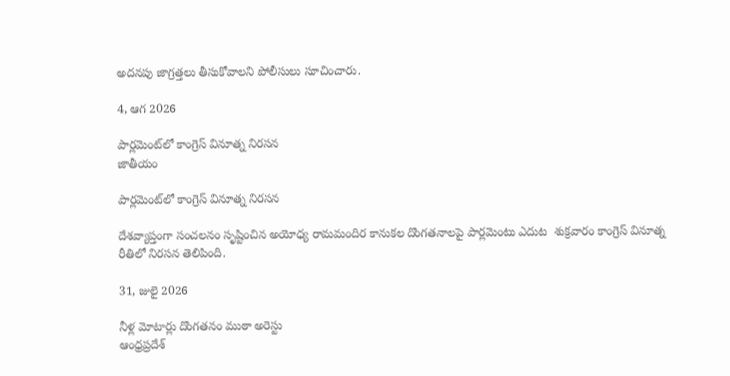అదనపు జాగ్రత్తలు తీసుకోవాలని పోలీసులు సూచించారు.

4, ఆగ 2026

పార్లమెంట్‌లో కాంగ్రెస్‌ వినూత్న నిరసన
జాతీయం

పార్లమెంట్‌లో కాంగ్రెస్‌ వినూత్న నిరసన

దేశవ్యాప్తంగా సంచలనం సృష్టించిన అయోధ్య రామమందిర కానుకల దొంగతనాలపై పార్లమెంటు ఎదుట  శుక్రవారం కాంగ్రెస్‌ వినూత్న రీతిలో నిరసన తెలిపింది.

31, జులై 2026

నీళ్ల మోటార్లు దొంగతనం ముఠా అరెస్టు
ఆంధ్రప్రదేశ్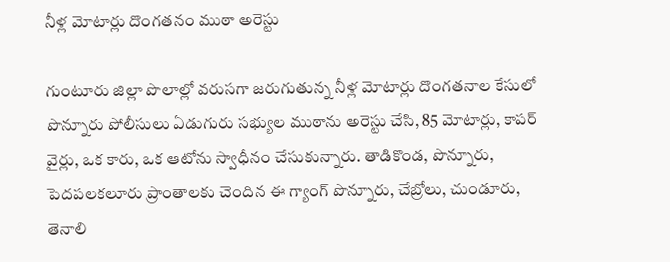నీళ్ల మోటార్లు దొంగతనం ముఠా అరెస్టు

గుంటూరు జిల్లా పొలాల్లో వరుసగా జరుగుతున్న నీళ్ల మోటార్లు దొంగతనాల కేసులో పొన్నూరు పోలీసులు ఏడుగురు సభ్యుల ముఠాను అరెస్టు చేసి, 85 మోటార్లు, కాపర్ వైర్లు, ఒక కారు, ఒక ఆటోను స్వాధీనం చేసుకున్నారు. తాడికొండ, పొన్నూరు, పెదపలకలూరు ప్రాంతాలకు చెందిన ఈ గ్యాంగ్ పొన్నూరు, చేబ్రోలు, చుండూరు, తెనాలి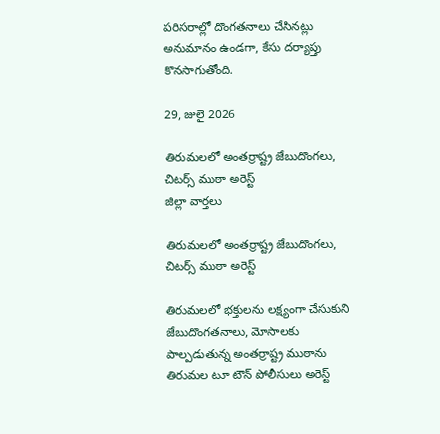పరిసరాల్లో దొంగతనాలు చేసినట్లు అనుమానం ఉండగా, కేసు దర్యాప్తు కొనసాగుతోంది.

29, జులై 2026

తిరుమలలో అంతర్రాష్ట్ర జేబుదొంగలు, చిటర్స్ ముఠా అరెస్ట్
జిల్లా వార్తలు

తిరుమలలో అంతర్రాష్ట్ర జేబుదొంగలు, చిటర్స్ ముఠా అరెస్ట్

తిరుమలలో భక్తులను లక్ష్యంగా చేసుకుని జేబుదొంగతనాలు, మోసాలకు పాల్పడుతున్న అంతర్రాష్ట్ర ముఠాను తిరుమల టూ టౌన్ పోలీసులు అరెస్ట్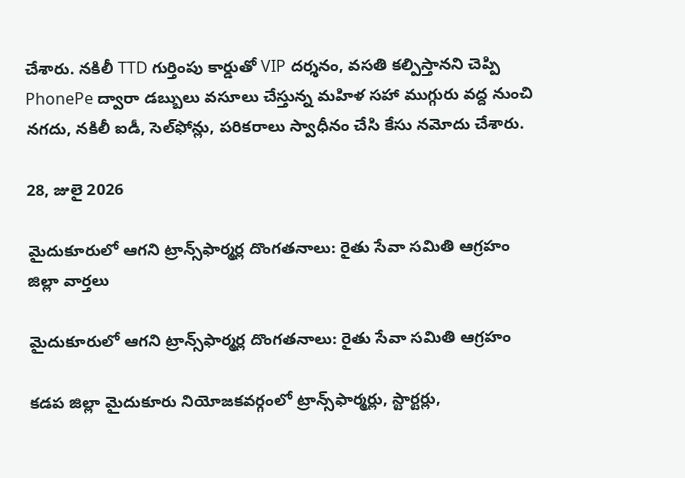చేశారు. నకిలీ TTD గుర్తింపు కార్డుతో VIP దర్శనం, వసతి కల్పిస్తానని చెప్పి PhonePe ద్వారా డబ్బులు వసూలు చేస్తున్న మహిళ సహా ముగ్గురు వద్ద నుంచి నగదు, నకిలీ ఐడీ, సెల్‌ఫోన్లు, పరికరాలు స్వాధీనం చేసి కేసు నమోదు చేశారు.

28, జులై 2026

మైదుకూరులో ఆగని ట్రాన్స్‌ఫార్మర్ల దొంగతనాలు: రైతు సేవా సమితి ఆగ్రహం
జిల్లా వార్తలు

మైదుకూరులో ఆగని ట్రాన్స్‌ఫార్మర్ల దొంగతనాలు: రైతు సేవా సమితి ఆగ్రహం

కడప జిల్లా మైదుకూరు నియోజకవర్గంలో ట్రాన్స్‌ఫార్మర్లు, స్టార్టర్లు,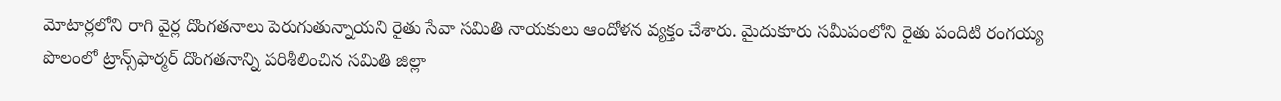మోటార్లలోని రాగి వైర్ల దొంగతనాలు పెరుగుతున్నాయని రైతు సేవా సమితి నాయకులు ఆందోళన వ్యక్తం చేశారు. మైదుకూరు సమీపంలోని రైతు పందిటి రంగయ్య పొలంలో ట్రాన్స్‌ఫార్మర్ దొంగతనాన్ని పరిశీలించిన సమితి జిల్లా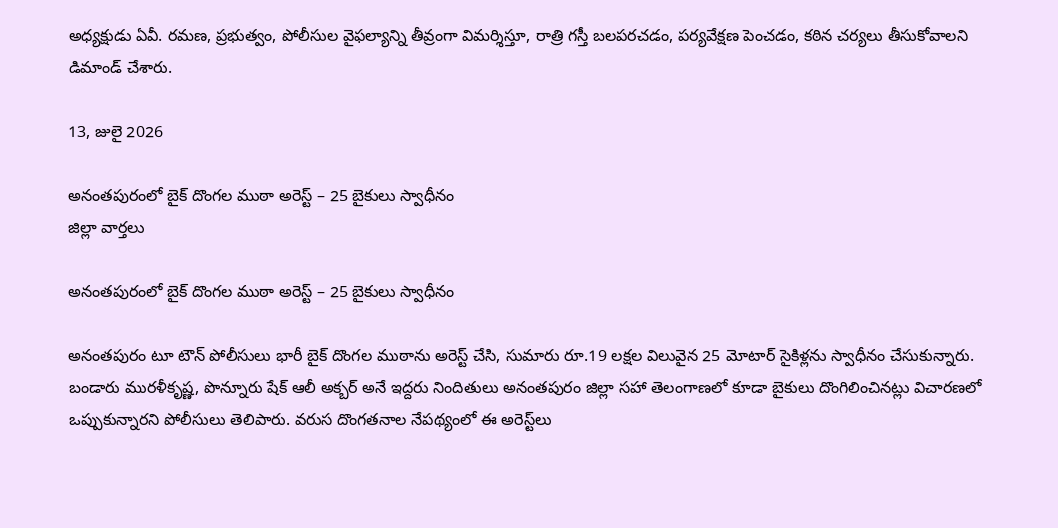అధ్యక్షుడు ఏవీ. రమణ, ప్రభుత్వం, పోలీసుల వైఫల్యాన్ని తీవ్రంగా విమర్శిస్తూ, రాత్రి గస్తీ బలపరచడం, పర్యవేక్షణ పెంచడం, కఠిన చర్యలు తీసుకోవాలని డిమాండ్ చేశారు.

13, జులై 2026

అనంతపురంలో బైక్ దొంగల ముఠా అరెస్ట్‌ – 25 బైకులు స్వాధీనం
జిల్లా వార్తలు

అనంతపురంలో బైక్ దొంగల ముఠా అరెస్ట్‌ – 25 బైకులు స్వాధీనం

అనంతపురం టూ టౌన్ పోలీసులు భారీ బైక్ దొంగల ముఠాను అరెస్ట్ చేసి, సుమారు రూ.19 లక్షల విలువైన 25 మోటార్ సైకిళ్లను స్వాధీనం చేసుకున్నారు. బండారు మురళీకృష్ణ, పొన్నూరు షేక్ ఆలీ అక్బర్ అనే ఇద్దరు నిందితులు అనంతపురం జిల్లా సహా తెలంగాణలో కూడా బైకులు దొంగిలించినట్లు విచారణలో ఒప్పుకున్నారని పోలీసులు తెలిపారు. వరుస దొంగతనాల నేపథ్యంలో ఈ అరెస్ట్‌లు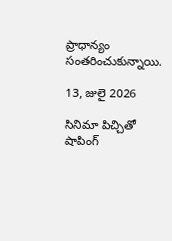ప్రాధాన్యం సంతరించుకున్నాయి.

13, జులై 2026

సినిమా పిచ్చితో షాపింగ్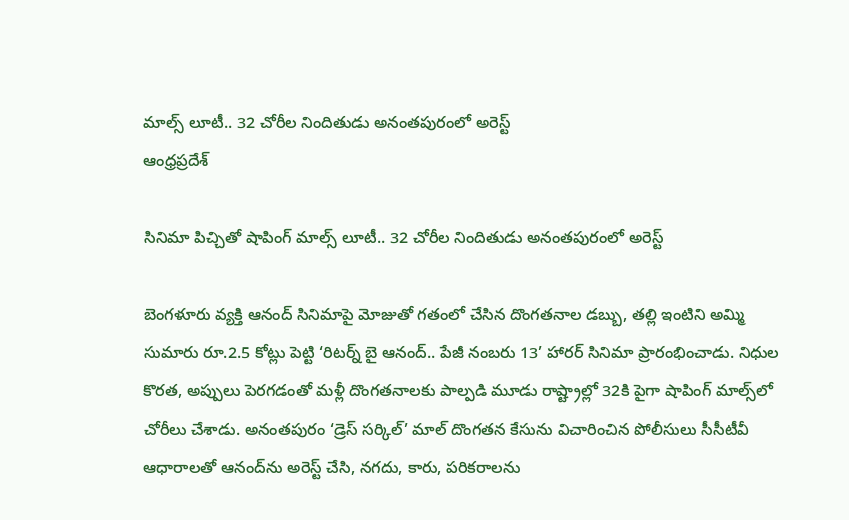మాల్స్ లూటీ.. 32 చోరీల నిందితుడు అనంతపురంలో అరెస్ట్
ఆంధ్రప్రదేశ్

సినిమా పిచ్చితో షాపింగ్ మాల్స్ లూటీ.. 32 చోరీల నిందితుడు అనంతపురంలో అరెస్ట్

బెంగళూరు వ్యక్తి ఆనంద్ సినిమాపై మోజుతో గతంలో చేసిన దొంగతనాల డబ్బు, తల్లి ఇంటిని అమ్మి సుమారు రూ.2.5 కోట్లు పెట్టి ‘రిటర్న్ బై ఆనంద్.. పేజీ నంబరు 13’ హారర్ సినిమా ప్రారంభించాడు. నిధుల కొరత, అప్పులు పెరగడంతో మళ్లీ దొంగతనాలకు పాల్పడి మూడు రాష్ట్రాల్లో 32కి పైగా షాపింగ్ మాల్స్‌లో చోరీలు చేశాడు. అనంతపురం ‘డ్రెస్ సర్కిల్’ మాల్ దొంగతన కేసును విచారించిన పోలీసులు సీసీటీవీ ఆధారాలతో ఆనంద్‌ను అరెస్ట్ చేసి, నగదు, కారు, పరికరాలను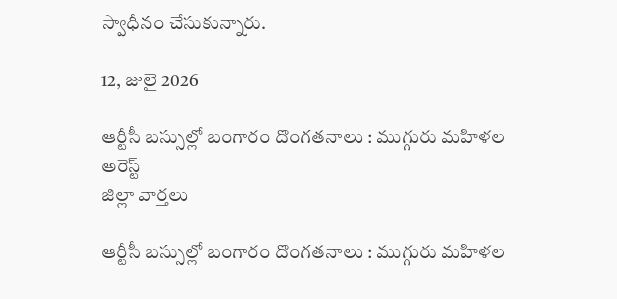స్వాధీనం చేసుకున్నారు.

12, జులై 2026

ఆర్టీసీ బస్సుల్లో బంగారం దొంగతనాలు : ముగ్గురు మహిళల అరెస్ట్
జిల్లా వార్తలు

ఆర్టీసీ బస్సుల్లో బంగారం దొంగతనాలు : ముగ్గురు మహిళల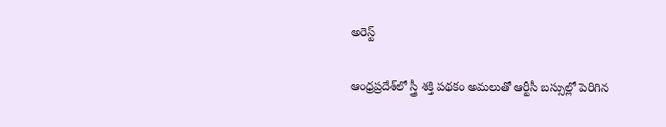అరెస్ట్

ఆంధ్రప్రదేశ్‌లో స్త్రీ శక్తి పథకం అమలుతో ఆర్టీసీ బస్సుల్లో పెరిగిన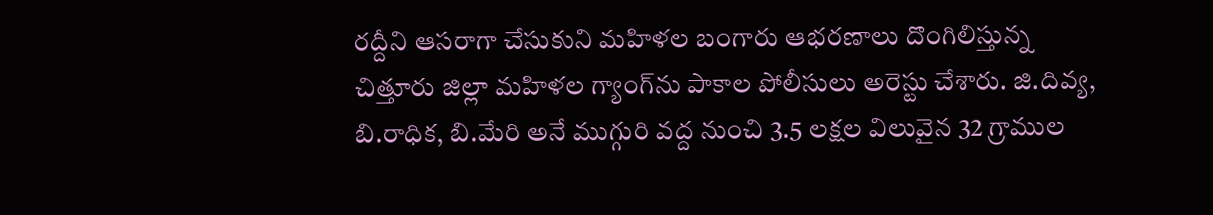రద్దీని ఆసరాగా చేసుకుని మహిళల బంగారు ఆభరణాలు దొంగిలిస్తున్న చిత్తూరు జిల్లా మహిళల గ్యాంగ్‌ను పాకాల పోలీసులు అరెస్టు చేశారు. జి.దివ్య, బి.రాధిక, బి.మేరి అనే ముగ్గురి వద్ద నుంచి 3.5 లక్షల విలువైన 32 గ్రాముల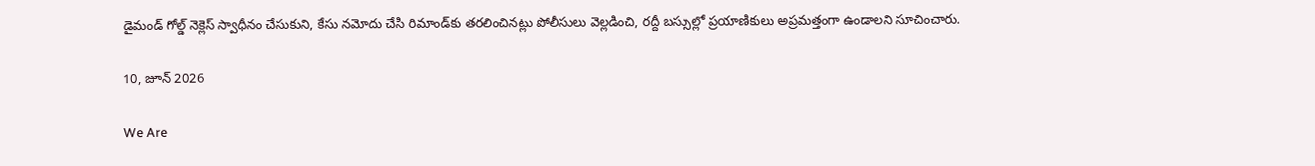డైమండ్ గోల్డ్ నెక్లెస్ స్వాధీనం చేసుకుని, కేసు నమోదు చేసి రిమాండ్‌కు తరలించినట్లు పోలీసులు వెల్లడించి, రద్దీ బస్సుల్లో ప్రయాణికులు అప్రమత్తంగా ఉండాలని సూచించారు.

10, జూన్ 2026

We Are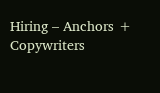Hiring – Anchors + Copywriters